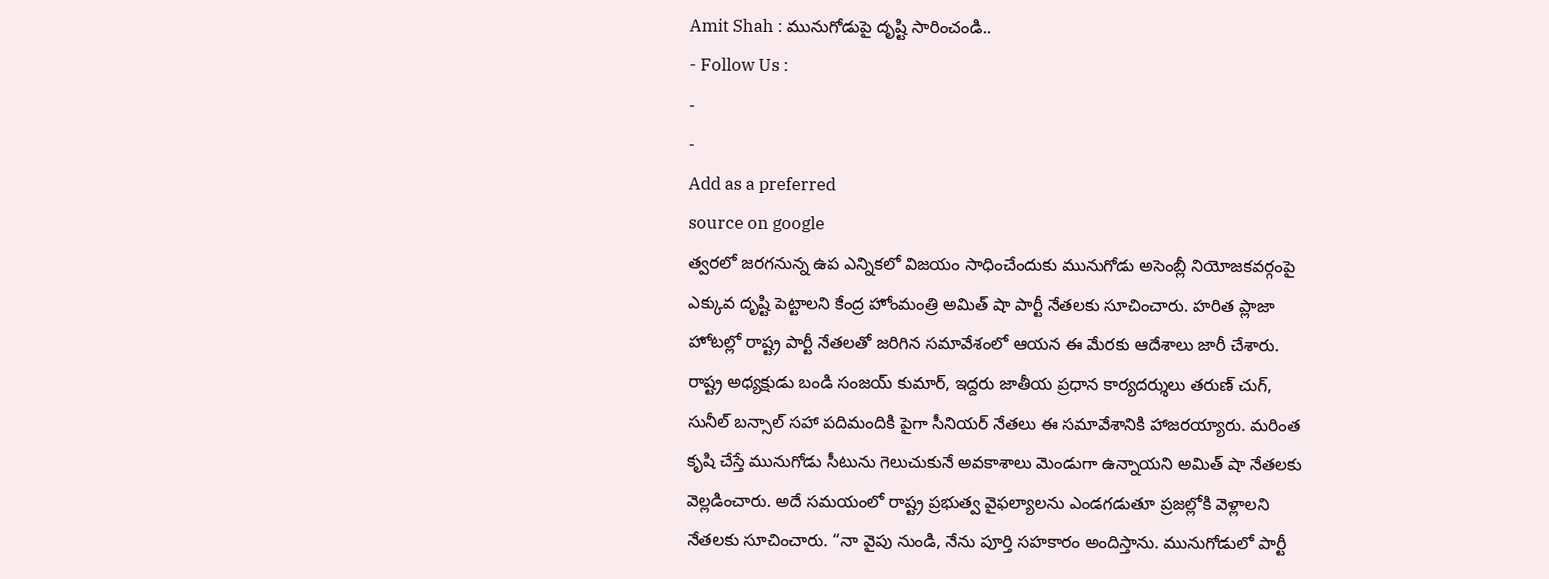Amit Shah : మునుగోడుపై దృష్టి సారించండి..
- Follow Us :
-
-
Add as a preferred
source on google
త్వరలో జరగనున్న ఉప ఎన్నికలో విజయం సాధించేందుకు మునుగోడు అసెంబ్లీ నియోజకవర్గంపై ఎక్కువ దృష్టి పెట్టాలని కేంద్ర హోంమంత్రి అమిత్ షా పార్టీ నేతలకు సూచించారు. హరిత ప్లాజా హోటల్లో రాష్ట్ర పార్టీ నేతలతో జరిగిన సమావేశంలో ఆయన ఈ మేరకు ఆదేశాలు జారీ చేశారు. రాష్ట్ర అధ్యక్షుడు బండి సంజయ్ కుమార్, ఇద్దరు జాతీయ ప్రధాన కార్యదర్శులు తరుణ్ చుగ్, సునీల్ బన్సాల్ సహా పదిమందికి పైగా సీనియర్ నేతలు ఈ సమావేశానికి హాజరయ్యారు. మరింత కృషి చేస్తే మునుగోడు సీటును గెలుచుకునే అవకాశాలు మెండుగా ఉన్నాయని అమిత్ షా నేతలకు వెల్లడించారు. అదే సమయంలో రాష్ట్ర ప్రభుత్వ వైఫల్యాలను ఎండగడుతూ ప్రజల్లోకి వెళ్లాలని నేతలకు సూచించారు. “నా వైపు నుండి, నేను పూర్తి సహకారం అందిస్తాను. మునుగోడులో పార్టీ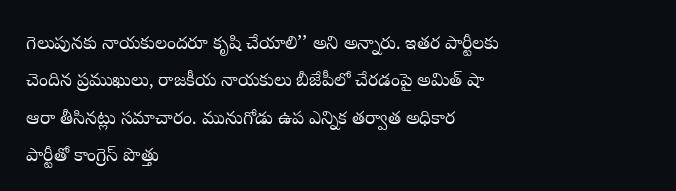గెలుపునకు నాయకులందరూ కృషి చేయాలి’’ అని అన్నారు. ఇతర పార్టీలకు చెందిన ప్రముఖులు, రాజకీయ నాయకులు బీజేపీలో చేరడంపై అమిత్ షా ఆరా తీసినట్లు సమాచారం. మునుగోడు ఉప ఎన్నిక తర్వాత అధికార పార్టీతో కాంగ్రెస్ పొత్తు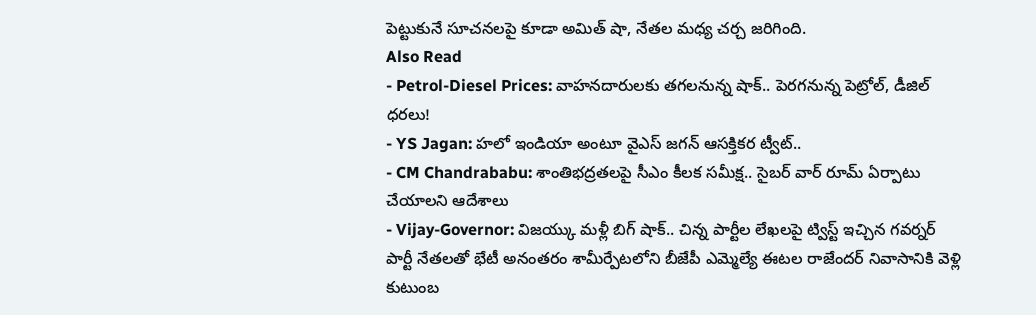పెట్టుకునే సూచనలపై కూడా అమిత్ షా, నేతల మధ్య చర్చ జరిగింది.
Also Read
- Petrol-Diesel Prices: వాహనదారులకు తగలనున్న షాక్.. పెరగనున్న పెట్రోల్, డీజిల్ ధరలు!
- YS Jagan: హలో ఇండియా అంటూ వైఎస్ జగన్ ఆసక్తికర ట్వీట్..
- CM Chandrababu: శాంతిభద్రతలపై సీఎం కీలక సమీక్ష.. సైబర్ వార్ రూమ్ ఏర్పాటు చేయాలని ఆదేశాలు
- Vijay-Governor: విజయ్కు మళ్లీ బిగ్ షాక్.. చిన్న పార్టీల లేఖలపై ట్విస్ట్ ఇచ్చిన గవర్నర్
పార్టీ నేతలతో భేటీ అనంతరం శామీర్పేటలోని బీజేపీ ఎమ్మెల్యే ఈటల రాజేందర్ నివాసానికి వెళ్లి కుటుంబ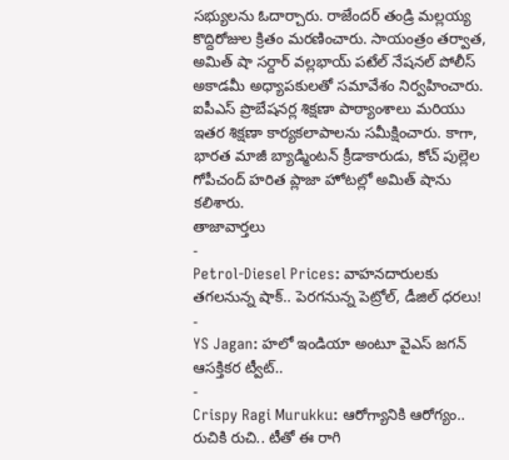సభ్యులను ఓదార్చారు. రాజేందర్ తండ్రి మల్లయ్య కొద్దిరోజుల క్రితం మరణించారు. సాయంత్రం తర్వాత, అమిత్ షా సర్దార్ వల్లభాయ్ పటేల్ నేషనల్ పోలీస్ అకాడమీ అధ్యాపకులతో సమావేశం నిర్వహించారు. ఐపీఎస్ ప్రొబేషనర్ల శిక్షణా పాఠ్యాంశాలు మరియు ఇతర శిక్షణా కార్యకలాపాలను సమీక్షించారు. కాగా, భారత మాజీ బ్యాడ్మింటన్ క్రీడాకారుడు, కోచ్ పుల్లెల గోపీచంద్ హరిత ప్లాజా హోటల్లో అమిత్ షాను కలిశారు.
తాజావార్తలు
-
Petrol-Diesel Prices: వాహనదారులకు తగలనున్న షాక్.. పెరగనున్న పెట్రోల్, డీజిల్ ధరలు!
-
YS Jagan: హలో ఇండియా అంటూ వైఎస్ జగన్ ఆసక్తికర ట్వీట్..
-
Crispy Ragi Murukku: ఆరోగ్యానికి ఆరోగ్యం.. రుచికి రుచి.. టీతో ఈ రాగి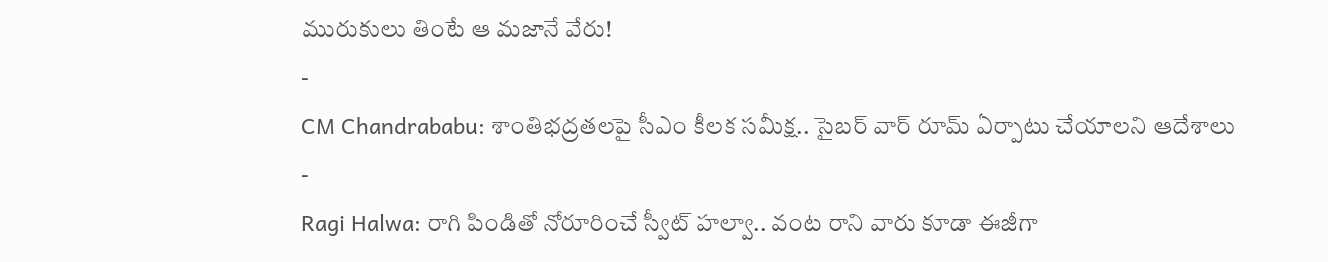మురుకులు తింటే ఆ మజానే వేరు!
-
CM Chandrababu: శాంతిభద్రతలపై సీఎం కీలక సమీక్ష.. సైబర్ వార్ రూమ్ ఏర్పాటు చేయాలని ఆదేశాలు
-
Ragi Halwa: రాగి పిండితో నోరూరించే స్వీట్ హల్వా.. వంట రాని వారు కూడా ఈజీగా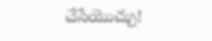చేసేయొచ్చు!